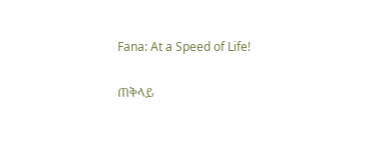Fana: At a Speed of Life!

ጠቅላይ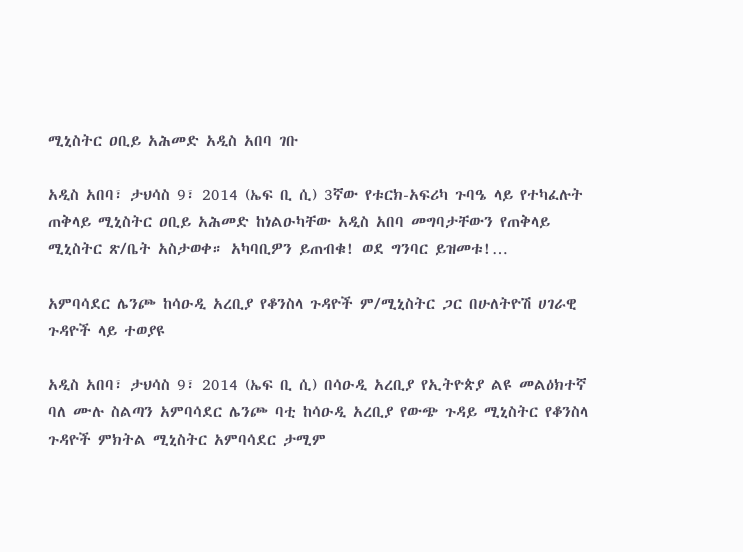ሚኒስትር ዐቢይ አሕመድ አዲስ አበባ ገቡ

አዲስ አበባ፣ ታህሳስ 9፣ 2014 (ኤፍ ቢ ሲ) 3ኛው የቱርክ-አፍሪካ ጉባዔ ላይ የተካፈሉት ጠቅላይ ሚኒስትር ዐቢይ አሕመድ ከነልዑካቸው አዲስ አበባ መግባታቸውን የጠቅላይ ሚኒስትር ጽ/ቤት አስታወቀ። አካባቢዎን ይጠብቁ! ወደ ግንባር ይዝመቱ!…

አምባሳደር ሌንጮ ከሳዑዲ አረቢያ የቆንስላ ጉዳዮች ም/ሚኒስትር ጋር በሁለትዮሽ ሀገራዊ ጉዳዮች ላይ ተወያዩ

አዲስ አበባ፣ ታህሳስ 9፣ 2014 (ኤፍ ቢ ሲ) በሳዑዲ አረቢያ የኢትዮጵያ ልዩ መልዕክተኛ ባለ ሙሉ ስልጣን አምባሳደር ሌንጮ ባቲ ከሳዑዲ አረቢያ የውጭ ጉዳይ ሚኒስትር የቆንስላ ጉዳዮች ምክትል ሚኒስትር አምባሳደር ታሚም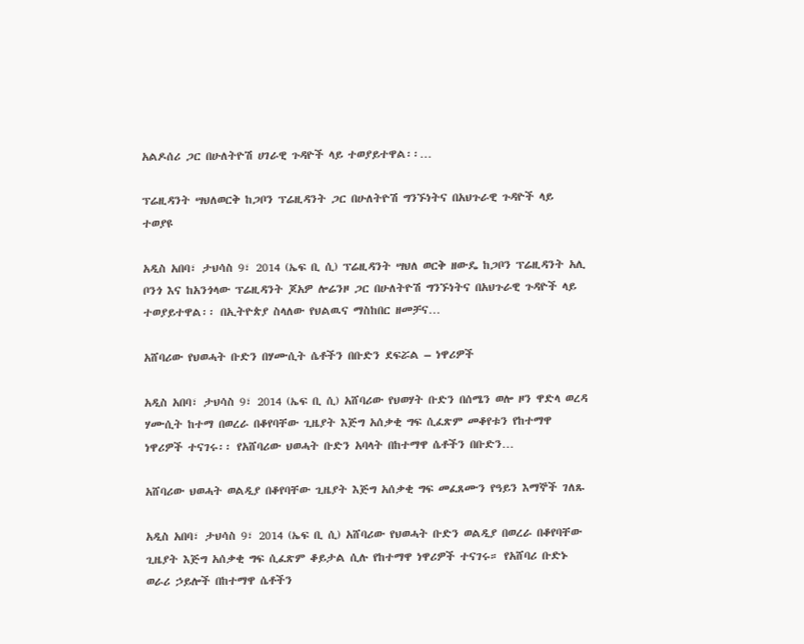አልዶሰሪ ጋር በሁለትዮሽ ሀገራዊ ጉዳዮች ላይ ተወያይተዋል፡፡…

ፕሬዚዳንት ሣህለወርቅ ከጋቦን ፕሬዚዳንት ጋር በሁለትዮሽ ግንኙነትና በአህጉራዊ ጉዳዮች ላይ ተወያዩ

አዲስ አበባ፣ ታህሳስ 9፣ 2014 (ኤፍ ቢ ሲ) ፕሬዚዳንት ሣህለ ወርቅ ዘውዴ ከጋቦን ፕሬዚዳንት አሊ ቦንጎ እና ከአንጎላው ፕሬዚዳንት ጆአዎ ሎሬንዞ ጋር በሁለትዮሽ ግንኙነትና በአህጉራዊ ጉዳዮች ላይ ተወያይተዋል፡፡ በኢትዮጵያ ስላለው የህልዉና ማስከበር ዘመቻና…

አሸባሪው የህወሓት ቡድን በሃሙሲት ሴቶችን በቡድን ደፍሯል – ነዋሪዎች

አዲስ አበባ፣ ታህሳስ 9፣ 2014 (ኤፍ ቢ ሲ) አሸባሪው የህወሃት ቡድን በሰሜን ወሎ ዞን ዋድላ ወረዳ ሃሙሲት ከተማ በወረራ በቆየባቸው ጊዜያት እጅግ አሰቃቂ ግፍ ሲፈጽም መቆየቱን የከተማዋ ነዋሪዎች ተናገሩ፡፡ የአሸባሪው ህወሓት ቡድን አባላት በከተማዋ ሴቶችን በቡድን…

አሸባሪው ህወሓት ወልዲያ በቆየባቸው ጊዜያት እጅግ አሰቃቂ ግፍ መፈጸሙን የዓይን እማኞች ገለጹ

አዲስ አበባ፣ ታህሳስ 9፣ 2014 (ኤፍ ቢ ሲ) አሸባሪው የህወሓት ቡድን ወልዲያ በወረራ በቆየባቸው ጊዜያት እጅግ አሰቃቂ ግፍ ሲፈጽም ቆይታል ሲሉ የከተማዋ ነዋሪዎች ተናገሩ። የአሸባሪ ቡድኑ ወራሪ ኃይሎች በከተማዋ ሴቶችን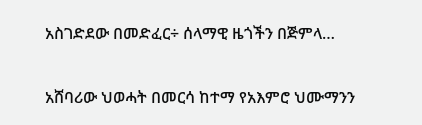አስገድደው በመድፈር÷ ሰላማዊ ዜጎችን በጅምላ…

አሸባሪው ህወሓት በመርሳ ከተማ የአእምሮ ህሙማንን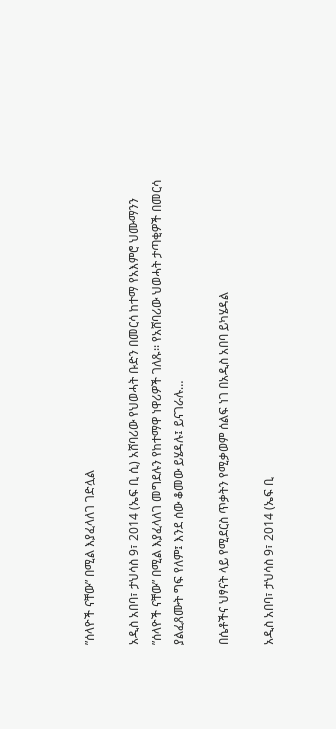”ሰላዮች ናቸው” በሚል እያፈላለገ ገድሏል

አዲስ አበባ፣ ታህሳስ 9፣ 2014 (ኤፍ ቢ ሲ) አሸባሪው የህወሓት ቡድን በመርሳ ከተማ የአእምሮ ህሙማንን ”ሰላዮች ናቸው” በሚል እያፈላለገ መግደሉን የከተማዋ ነዋሪዎች ገለጹ፡፡ የአሸባሪው ህወሓት ታጣቂዎች በመርሳ ያልፈጸሙት ግፍ የለም፤ እንደ ሰው ቆመው ይሄዳሉ፤ ይናገራሉ…

በሴቶችና ህፃናት ላይ የሚደርስ ጥቃትን የሚቃወም ሰልፍ ነገ በአዲስ አበባ ይካሄዳል

አዲስ አበባ፣ ታህሳስ 9፣ 2014 (ኤፍ ቢ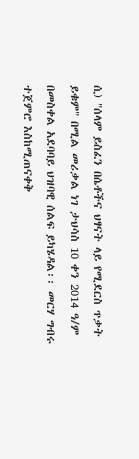ሲ) "ሰላም ይስፈን በሴቶችና ህፃናት ላይ የሚደርስ ጥቃት ይቁም" በሚል መሪቃል ነገ ታህሳስ 10 ቀን 2014 ዓ/ም በመስቀል አደባባይ ህዝባዊ ሰልፍ ይካሄዳል፡፡ መርሃ ግብሩ ተጀምሮ እስከሚጠናቀቅ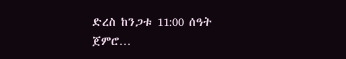ድረስ ከንጋቱ 11:00 ሰዓት ጀምሮ…